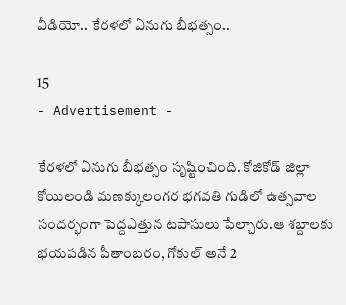వీడియో.. కేరళలో ఏనుగు బీభత్సం..

15
- Advertisement -

కేరళలో ఏనుగు బీభత్సం సృష్టించింది. కోజికోడ్ జిల్లా కోయిలండి మణక్కులంగర భగవతి గుడిలో ఉత్సవాల సందర్భంగా పెద్దఎత్తున టపాసులు పేల్చారు.ఆ శబ్దాలకు భయపడిన పీతాంబరం, గోకుల్ అనే 2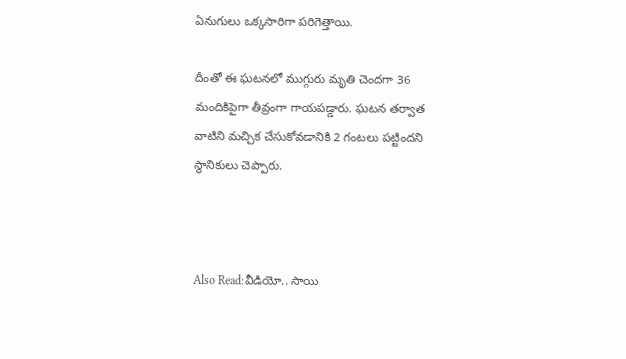ఏనుగులు ఒక్కసారిగా పరిగెత్తాయి.

దీంతో ఈ ఘటనలో ముగ్గురు మృతి చెందగా 36 మందికిపైగా తీవ్రంగా గాయపడ్డారు. ఘటన తర్వాత వాటిని మచ్చిక చేసుకోవడానికి 2 గంటలు పట్టిందని స్థానికులు చెప్పారు.



Also Read:వీడియో.. సాయి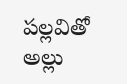ప‌ల్ల‌వితో అల్లు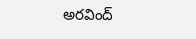అర‌వింద్‌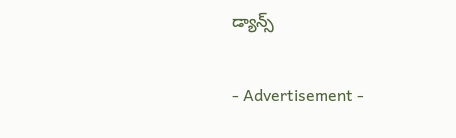డ్యాన్స్‌

- Advertisement -